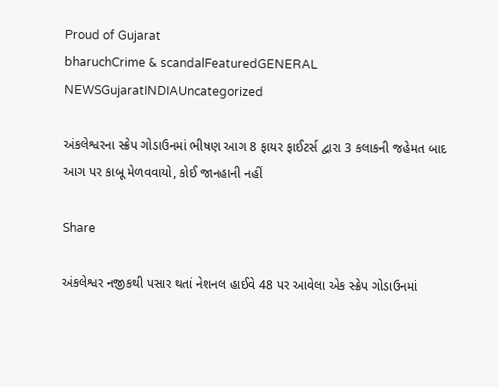Proud of Gujarat
bharuchCrime & scandalFeaturedGENERAL NEWSGujaratINDIAUncategorized

અંકલેશ્વરના સ્ક્રેપ ગોડાઉનમાં ભીષણ આગ 8 ફાયર ફાઈટર્સ દ્વારા 3 કલાકની જહેમત બાદ આગ પર કાબૂ મેળવવાયો, કોઈ જાનહાની નહીં

Share

અંકલેશ્વર નજીકથી પસાર થતાં નેશનલ હાઈવે 48 પર આવેલા એક સ્ક્રેપ ગોડાઉનમાં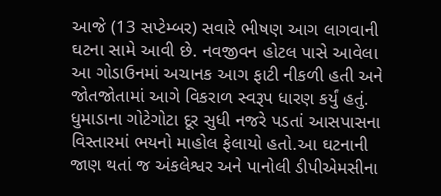આજે (13 સપ્ટેમ્બર) સવારે ભીષણ આગ લાગવાની ઘટના સામે આવી છે. નવજીવન હોટલ પાસે આવેલા આ ગોડાઉનમાં અચાનક આગ ફાટી નીકળી હતી અને જોતજોતામાં આગે વિકરાળ સ્વરૂપ ધારણ કર્યું હતું. ધુમાડાના ગોટેગોટા દૂર સુધી નજરે પડતાં આસપાસના વિસ્તારમાં ભયનો માહોલ ફેલાયો હતો.આ ઘટનાની જાણ થતાં જ અંકલેશ્વર અને પાનોલી ડીપીએમસીના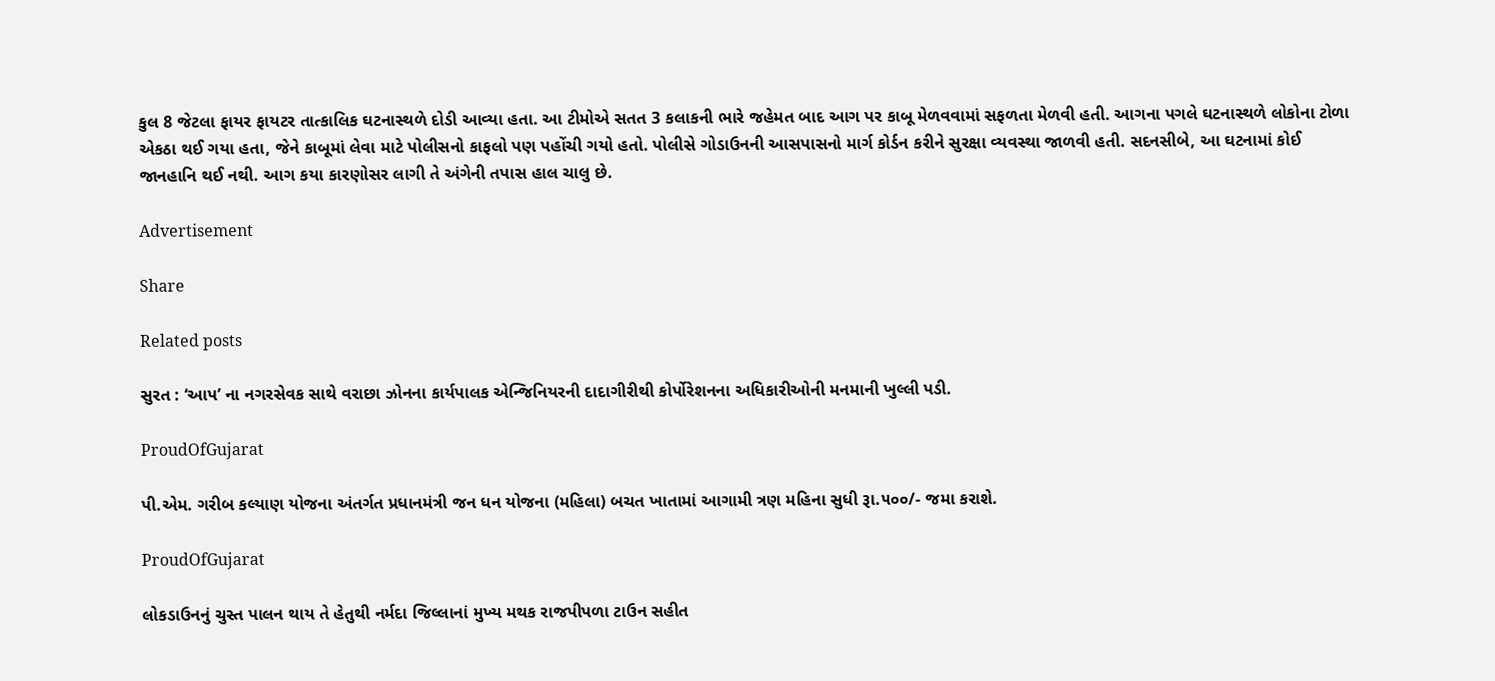કુલ 8 જેટલા ફાયર ફાયટર તાત્કાલિક ઘટનાસ્થળે દોડી આવ્યા હતા. આ ટીમોએ સતત 3 કલાકની ભારે જહેમત બાદ આગ પર કાબૂ મેળવવામાં સફળતા મેળવી હતી. આગના પગલે ઘટનાસ્થળે લોકોના ટોળા એકઠા થઈ ગયા હતા, જેને કાબૂમાં લેવા માટે પોલીસનો કાફલો પણ પહોંચી ગયો હતો. પોલીસે ગોડાઉનની આસપાસનો માર્ગ કોર્ડન કરીને સુરક્ષા વ્યવસ્થા જાળવી હતી. સદનસીબે, આ ઘટનામાં કોઈ જાનહાનિ થઈ નથી. આગ કયા કારણોસર લાગી તે અંગેની તપાસ હાલ ચાલુ છે.

Advertisement

Share

Related posts

સુરત : ‘આપ’ ના નગરસેવક સાથે વરાછા ઝોનના કાર્યપાલક એન્જિનિયરની દાદાગીરીથી કોર્પોરેશનના અધિકારીઓની મનમાની ખુલ્લી પડી.

ProudOfGujarat

પી.એમ. ગરીબ કલ્યાણ યોજના અંતર્ગત પ્રધાનમંત્રી જન ધન યોજના (મહિલા) બચત ખાતામાં આગામી ત્રણ મહિના સુધી રૂા.૫૦૦/- જમા કરાશે.

ProudOfGujarat

લોકડાઉનનું ચુસ્ત પાલન થાય તે હેતુથી નર્મદા જિલ્લાનાં મુખ્ય મથક રાજપીપળા ટાઉન સહીત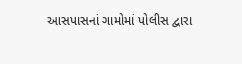આસપાસનાં ગામોમાં પોલીસ દ્વારા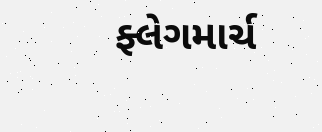ફ્લેગમાર્ચ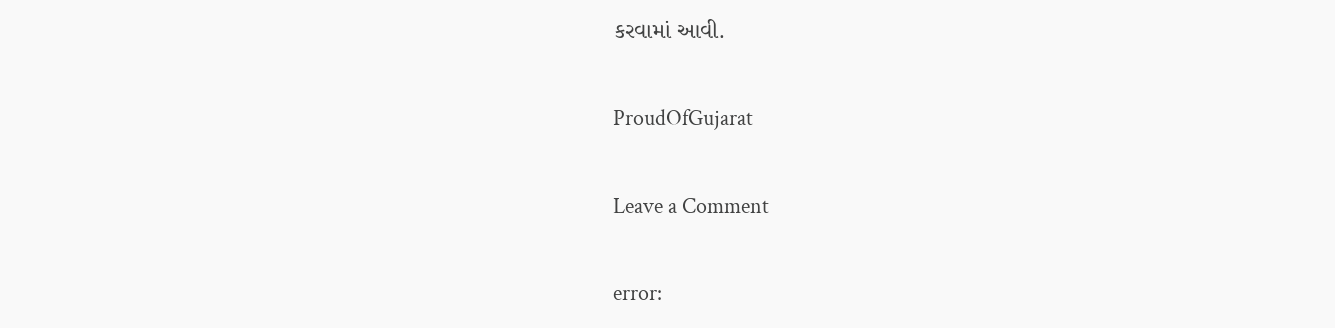કરવામાં આવી.

ProudOfGujarat

Leave a Comment

error: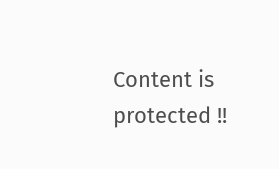Content is protected !!